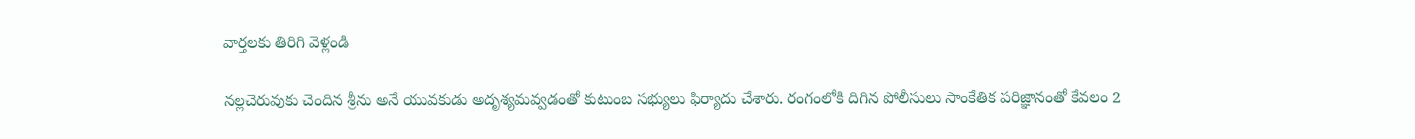వార్తలకు తిరిగి వెళ్లండి

నల్లచెరువుకు చెందిన శ్రీను అనే యువకుడు అదృశ్యమవ్వడంతో కుటుంబ సభ్యులు ఫిర్యాదు చేశారు. రంగంలోకి దిగిన పోలీసులు సాంకేతిక పరిజ్ఞానంతో కేవలం 2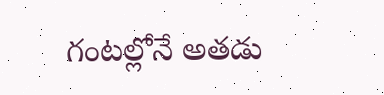గంటల్లోనే అతడు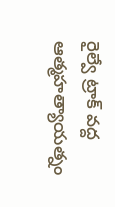రైల్వే ట్రాక్ వద్ద ఆత్మహత్యాయత్నం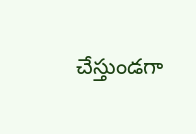చేస్తుండగా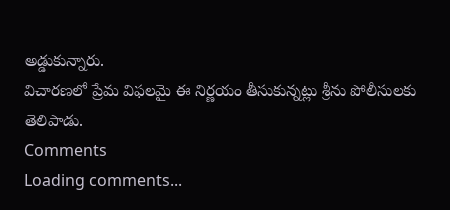అడ్డుకున్నారు.
విచారణలో ప్రేమ విఫలమై ఈ నిర్ణయం తీసుకున్నట్లు శ్రీను పోలీసులకు తెలిపాడు.
Comments
Loading comments...